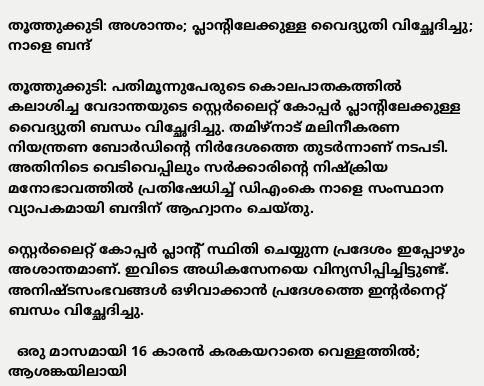തൂത്തുക്കുടി അശാന്തം; പ്ലാന്‍റിലേക്കുള്ള വൈദ്യുതി വിച്ഛേദിച്ചു; നാളെ ബന്ദ്

തൂത്തുക്കുടി: പതിമൂന്നുപേരുടെ കൊലപാതകത്തില്‍ കലാശിച്ച വേദാന്തയുടെ സ്റ്റെര്‍ലൈറ്റ് കോപ്പര്‍ പ്ലാന്‍റിലേക്കുള്ള വൈദ്യുതി ബന്ധം വിച്ഛേദിച്ചു. തമിഴ്നാട് മലിനീകരണ നിയന്ത്രണ ബോര്‍ഡിന്‍റെ നിര്‍ദേശത്തെ തുടര്‍ന്നാണ് നടപടി. അതിനിടെ വെടിവെപ്പിലും സര്‍ക്കാരിന്‍റെ നിഷ്ക്രിയ മനോഭാവത്തില്‍ പ്രതിഷേധിച്ച് ഡിഎംകെ നാളെ സംസ്ഥാന വ്യാപകമായി ബന്ദിന് ആഹ്വാനം ചെയ്തു.

സ്റ്റെര്‍ലൈറ്റ് കോപ്പര്‍ പ്ലാന്‍റ് സ്ഥിതി ചെയ്യുന്ന പ്രദേശം ഇപ്പോഴും അശാന്തമാണ്. ഇവിടെ അധികസേനയെ വിന്യസിപ്പിച്ചിട്ടുണ്ട്. അനിഷ്ടസംഭവങ്ങള്‍ ഒഴിവാക്കാന്‍ പ്രദേശത്തെ ഇന്‍റര്‍നെറ്റ് ബന്ധം വിച്ഛേദിച്ചു.

  ഒരു മാസമായി 16 കാരൻ കരകയറാതെ വെള്ളത്തിൽ; ആശങ്കയിലായി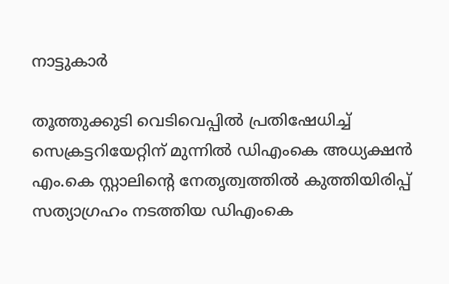നാട്ടുകാർ

തൂത്തുക്കുടി വെടിവെപ്പില്‍ പ്രതിഷേധിച്ച് സെക്രട്ടറിയേറ്റിന് മുന്നില്‍ ഡിഎംകെ അധ്യക്ഷന്‍ എം.കെ സ്റ്റാലിന്‍റെ നേതൃത്വത്തില്‍ കുത്തിയിരിപ്പ് സത്യാഗ്രഹം നടത്തിയ ഡിഎംകെ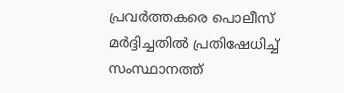പ്രവര്‍ത്തകരെ പൊലീസ് മര്‍ദ്ദിച്ചതില്‍ പ്രതിഷേധിച്ച് സംസ്ഥാനത്ത്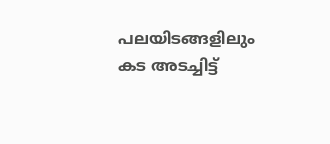പലയിടങ്ങളിലും കട അടച്ചിട്ട്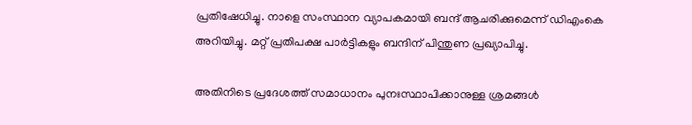പ്രതിഷേധിച്ചു. നാളെ സംസ്ഥാന വ്യാപകമായി ബന്ദ് ആചരിക്കുമെന്ന് ഡിഎംകെ അറിയിച്ചു. മറ്റ് പ്രതിപക്ഷ പാര്‍ട്ടികളും ബന്ദിന് പിന്തുണ പ്രഖ്യാപിച്ചു.

അതിനിടെ പ്രദേശത്ത് സമാധാനം പുനഃസ്ഥാപിക്കാനുള്ള ശ്രമങ്ങള്‍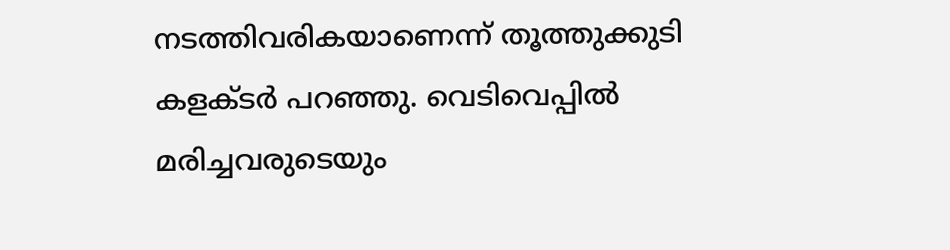നടത്തിവരികയാണെന്ന് തൂത്തുക്കുടി കളക്ടര്‍ പറഞ്ഞു. വെടിവെപ്പില്‍ മരിച്ചവരുടെയും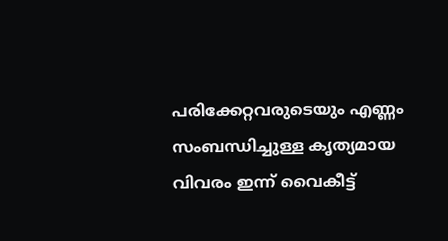പരിക്കേറ്റവരുടെയും എണ്ണം സംബന്ധിച്ചുള്ള കൃത്യമായ വിവരം ഇന്ന് വൈകീട്ട്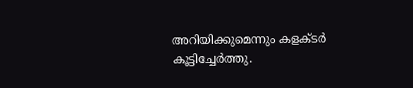അറിയിക്കുമെന്നും കളക്ടര്‍ കൂട്ടിച്ചേര്‍ത്തു.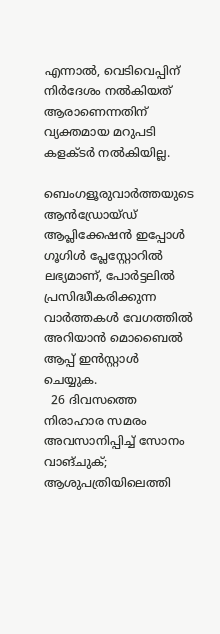എന്നാല്‍, വെടിവെപ്പിന് നിര്‍ദേശം നല്‍കിയത് ആരാണെന്നതിന് വ്യക്തമായ മറുപടി കളക്ടര്‍ നല്‍കിയില്ല.

ബെംഗളൂരുവാർത്തയുടെ ആൻഡ്രോയ്ഡ് ആപ്ലിക്കേഷൻ ഇപ്പോൾ ഗൂഗിൾ പ്ലേസ്റ്റോറിൽ ലഭ്യമാണ്, പോർട്ടലിൽ പ്രസിദ്ധീകരിക്കുന്ന വാർത്തകൾ വേഗത്തിൽ അറിയാൻ മൊബൈൽ ആപ്പ് ഇൻസ്റ്റാൾ ചെയ്യുക.
  26 ദിവസത്തെ നിരാഹാര സമരം അവസാനിപ്പിച്ച് സോനം വാങ്ചുക്; ആശുപത്രിയിലെത്തി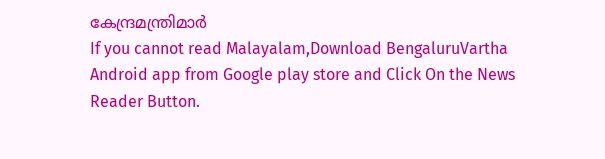കേന്ദ്രമന്ത്രിമാര്‍
If you cannot read Malayalam,Download BengaluruVartha Android app from Google play store and Click On the News Reader Button.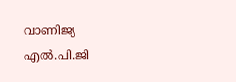വാണിജ്യ എൽ.പി.ജി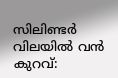സിലിണ്ടർ വിലയിൽ വൻ കുറവ്: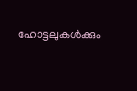ഹോട്ടലുകൾക്കും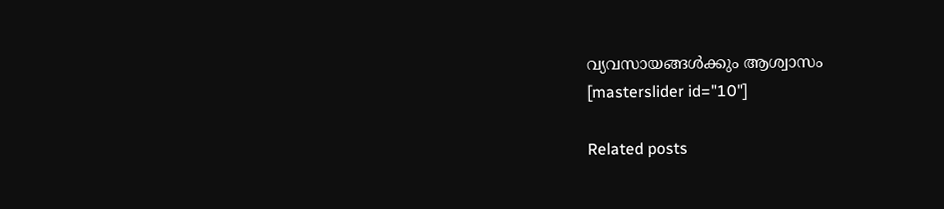വ്യവസായങ്ങൾക്കും ആശ്വാസം
[masterslider id="10"]

Related posts